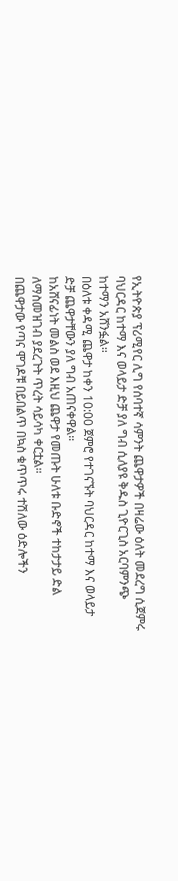የኢትዮጵያ ፕሪሚየር ሊግ የሰባተኛ ሳምንት ጨዋታዎች በዛሬው ዕለት መደረግ ሲጀምሩ ባህርዳር ከተማ እና ወላይታ ድቻ ያለ ግብ ሲለያዩ ቅዱስ ጊዮርጊስ አርባምንጭ ከተማን አሸንፏል።
በዕለቱ ቀዳሚ ጨዋታ ከቀን 10:00 ጀምሮ የተገናኙት ባህርዳር ከተማ እና ወላይታ ድቻ ጨዋታቸውን ያለ ግብ አጠናቀዋል።
ከአሸናፊነት መልስ ወደ እዚህ ጨዋታ የመጡት ሁለቱ ቡድኖች ተከታታይ ድል ለማስመዝገብ ያደረጉት ጥረት ሳይሳካ ቀርቷል።
በጨዋታው የጣና ሞገዶቹ በይበልጥ በኳስ ቁጥጥሩ ተሽለው ዕድሎችን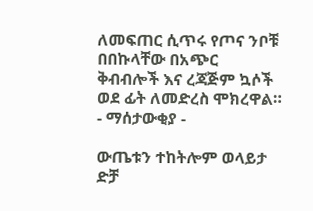ለመፍጠር ሲጥሩ የጦና ንቦቹ በበኩላቸው በአጭር ቅብብሎች እና ረጃጅም ኳሶች ወደ ፊት ለመድረስ ሞክረዋል።
- ማሰታውቂያ -

ውጤቱን ተከትሎም ወላይታ ድቻ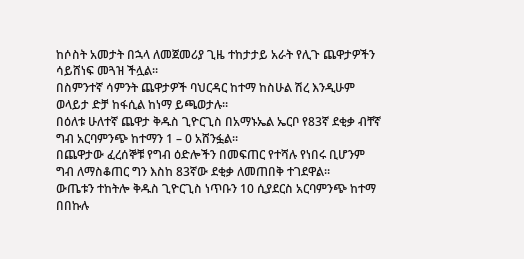ከሶስት አመታት በኋላ ለመጀመሪያ ጊዜ ተከታታይ አራት የሊጉ ጨዋታዎችን ሳይሸነፍ መጓዝ ችሏል።
በስምንተኛ ሳምንት ጨዋታዎች ባህርዳር ከተማ ከስሁል ሽረ እንዲሁም ወላይታ ድቻ ከፋሲል ከነማ ይጫወታሉ።
በዕለቱ ሁለተኛ ጨዋታ ቅዱስ ጊዮርጊስ በአማኑኤል ኤርቦ የ83ኛ ደቂቃ ብቸኛ ግብ አርባምንጭ ከተማን 1 – 0 አሸንፏል።
በጨዋታው ፈረሰኞቹ የግብ ዕድሎችን በመፍጠር የተሻሉ የነበሩ ቢሆንም ግብ ለማስቆጠር ግን እስከ 83ኛው ደቂቃ ለመጠበቅ ተገደዋል።
ውጤቱን ተከትሎ ቅዱስ ጊዮርጊስ ነጥቡን 10 ሲያደርስ አርባምንጭ ከተማ በበኩሉ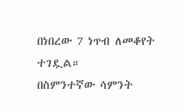በነበረው 7 ነጥብ ለመቆየት ተገዷል።
በስምንተኛው ሳምንት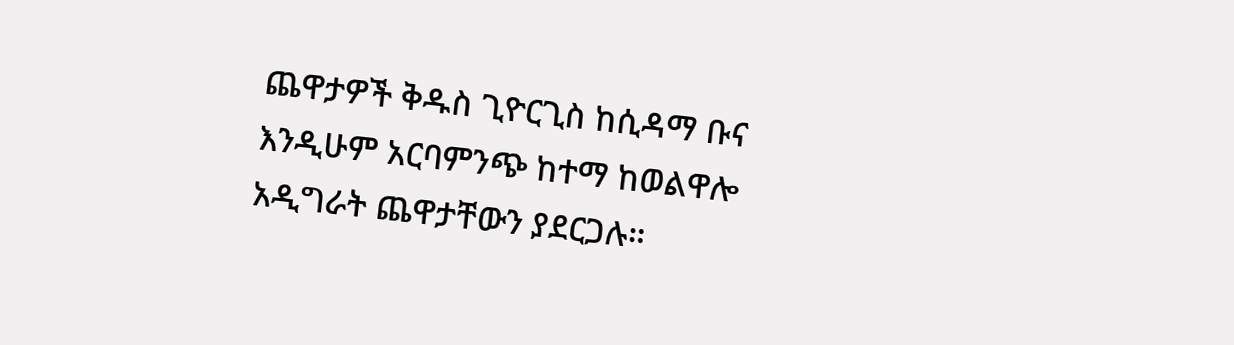ጨዋታዎች ቅዱስ ጊዮርጊስ ከሲዳማ ቡና እንዲሁም አርባምንጭ ከተማ ከወልዋሎ አዲግራት ጨዋታቸውን ያደርጋሉ።